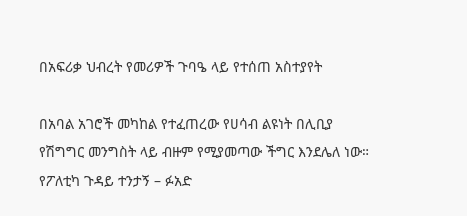በአፍሪቃ ህብረት የመሪዎች ጉባዔ ላይ የተሰጠ አስተያየት

በአባል አገሮች መካከል የተፈጠረው የሀሳብ ልዩነት በሊቢያ የሽግግር መንግስት ላይ ብዙም የሚያመጣው ችግር እንደሌለ ነው። የፖለቲካ ጉዳይ ተንታኝ – ፉአድ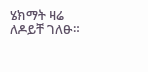ሄክማት ዛሬ ለዶይቸ ገለፁ።